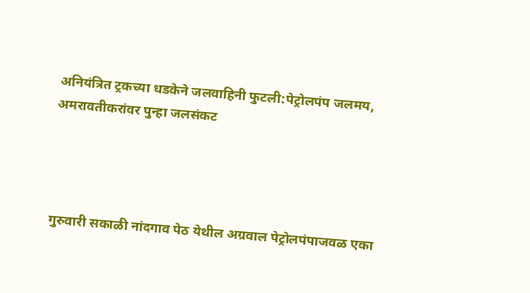अनियंत्रित ट्रकच्या धडकेने जलवाहिनी फुटली:पेट्रोलपंप जलमय, अमरावतीकरांवर पुन्हा जलसंकट




गुरुवारी सकाळी नांदगाव पेठ येथील अग्रवाल पेट्रोलपंपाजवळ एका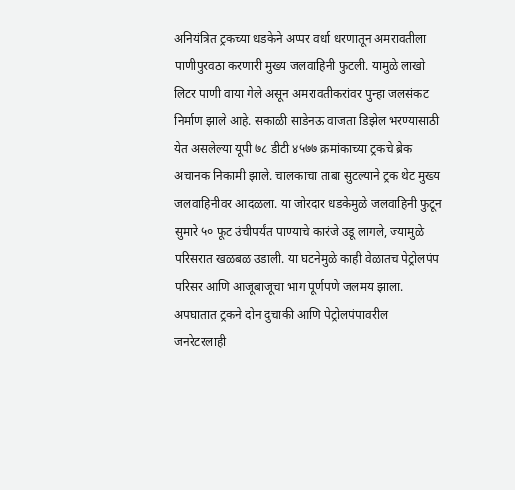अनियंत्रित ट्रकच्या धडकेने अप्पर वर्धा धरणातून अमरावतीला पाणीपुरवठा करणारी मुख्य जलवाहिनी फुटली. यामुळे लाखो लिटर पाणी वाया गेले असून अमरावतीकरांवर पुन्हा जलसंकट निर्माण झाले आहे. सकाळी साडेनऊ वाजता डिझेल भरण्यासाठी येत असलेल्या यूपी ७८ डीटी ४५७७ क्रमांकाच्या ट्रकचे ब्रेक अचानक निकामी झाले. चालकाचा ताबा सुटल्याने ट्रक थेट मुख्य जलवाहिनीवर आदळला. या जोरदार धडकेमुळे जलवाहिनी फुटून सुमारे ५० फूट उंचीपर्यंत पाण्याचे कारंजे उडू लागले, ज्यामुळे परिसरात खळबळ उडाली. या घटनेमुळे काही वेळातच पेट्रोलपंप परिसर आणि आजूबाजूचा भाग पूर्णपणे जलमय झाला. अपघातात ट्रकने दोन दुचाकी आणि पेट्रोलपंपावरील जनरेटरलाही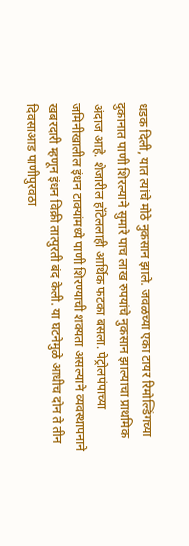धडक दिली, यात त्यांचे मोठे नुकसान झाले. जवळच्या एका टायर रिमोल्डिंगच्या दुकानात पाणी शिरल्याने सुमारे पाच लाख रुपयांचे नुकसान झाल्याचा प्राथमिक अंदाज आहे. शेजारील हॉटेललाही आर्थिक फटका बसला. पेट्रोलपंपाच्या जमिनीखालील इंधन टाक्यांमध्ये पाणी शिरण्याची शक्यता असल्याने व्यवस्थापनाने खबरदारी म्हणून इंधन विक्री तात्पुरती बंद केली. या घटनेमुळे आधीच दोन ते तीन दिवसाआड पाणीपुरवठा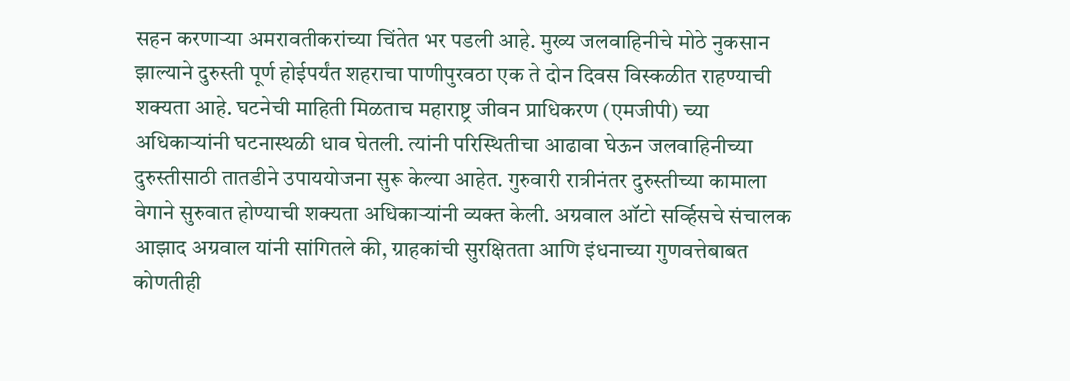सहन करणाऱ्या अमरावतीकरांच्या चिंतेत भर पडली आहे. मुख्य जलवाहिनीचे मोठे नुकसान झाल्याने दुरुस्ती पूर्ण होईपर्यंत शहराचा पाणीपुरवठा एक ते दोन दिवस विस्कळीत राहण्याची शक्यता आहे. घटनेची माहिती मिळताच महाराष्ट्र जीवन प्राधिकरण (एमजीपी) च्या अधिकाऱ्यांनी घटनास्थळी धाव घेतली. त्यांनी परिस्थितीचा आढावा घेऊन जलवाहिनीच्या दुरुस्तीसाठी तातडीने उपाययोजना सुरू केल्या आहेत. गुरुवारी रात्रीनंतर दुरुस्तीच्या कामाला वेगाने सुरुवात होण्याची शक्यता अधिकाऱ्यांनी व्यक्त केली. अग्रवाल ऑटो सर्व्हिसचे संचालक आझाद अग्रवाल यांनी सांगितले की, ग्राहकांची सुरक्षितता आणि इंधनाच्या गुणवत्तेबाबत कोणतीही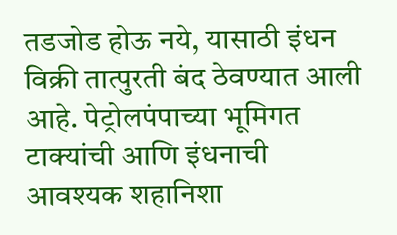तडजोड होऊ नये, यासाठी इंधन विक्री तात्पुरती बंद ठेवण्यात आली आहे. पेट्रोलपंपाच्या भूमिगत टाक्यांची आणि इंधनाची आवश्यक शहानिशा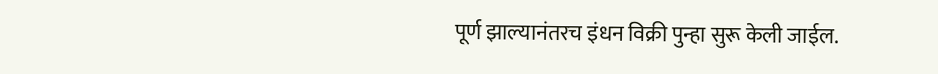पूर्ण झाल्यानंतरच इंधन विक्री पुन्हा सुरू केली जाईल.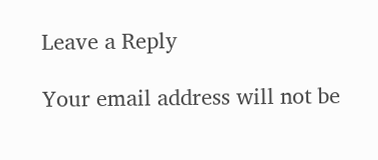Leave a Reply

Your email address will not be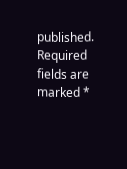published. Required fields are marked *